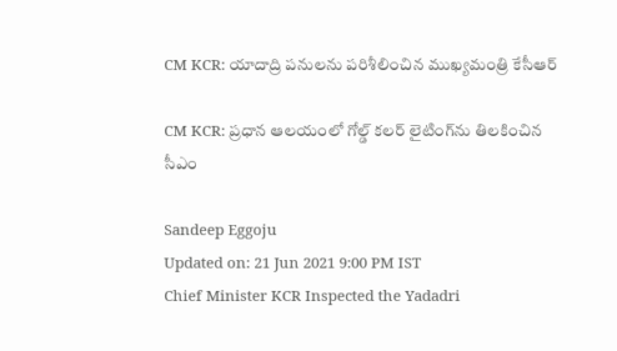CM KCR: యాదాద్రి పనులను పరిశీలించిన ముఖ్యమంత్రి కేసీఆర్‌

CM KCR: ప్రధాన ఆలయంలో గోల్డ్ కలర్ లైటింగ్‌‌ను తిలకించిన సీఎం

Sandeep Eggoju
Updated on: 21 Jun 2021 9:00 PM IST
Chief Minister KCR Inspected the Yadadri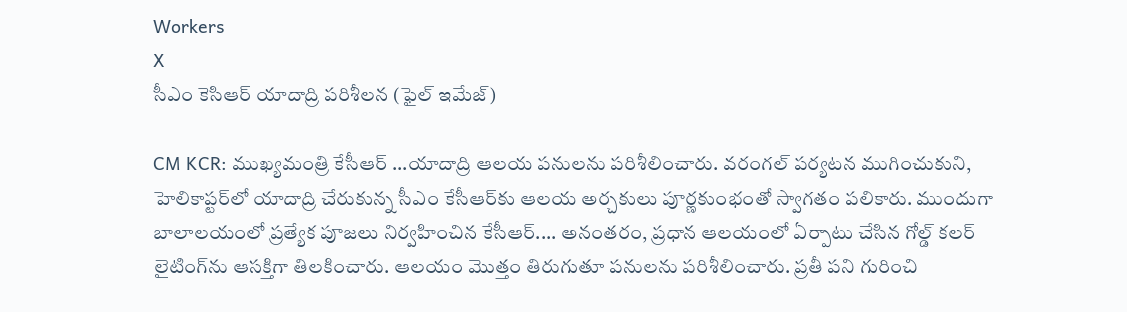Workers
X
సీఎం కెసిఆర్ యాదాద్రి పరిశీలన (ఫైల్ ఇమేజ్)

CM KCR: ముఖ్యమంత్రి కేసీఆర్‌ ...యాదాద్రి ఆలయ పనులను పరిశీలించారు. వరంగల్‌ పర్యటన ముగించుకుని, హెలికాప్టర్‌లో యాదాద్రి చేరుకున్న సీఎం కేసీఆర్‌కు ఆలయ అర్చకులు పూర్ణకుంభంతో స్వాగతం పలికారు. ముందుగా బాలాలయంలో ప్రత్యేక పూజలు నిర్వహించిన కేసీఆర్‌.... అనంతరం, ప్రధాన ఆలయంలో ఏర్పాటు చేసిన గోల్డ్ కలర్ లైటింగ్‌‌ను ఆసక్తిగా తిలకించారు. ఆలయం మొత్తం తిరుగుతూ పనులను పరిశీలించారు. ప్రతీ పని గురించి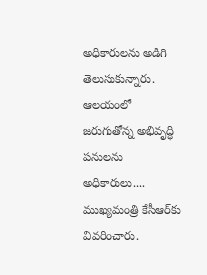అధికారులను అడిగి తెలుసుకున్నారు. ఆలయంలో జరుగుతోన్న అభివృద్ధి పనులను అధికారులు.... ముఖ్యమంత్రి కేసీఆర్‌కు వివరించారు.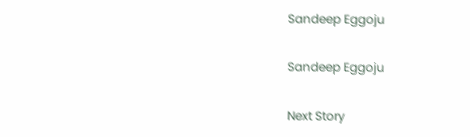Sandeep Eggoju

Sandeep Eggoju

Next Story